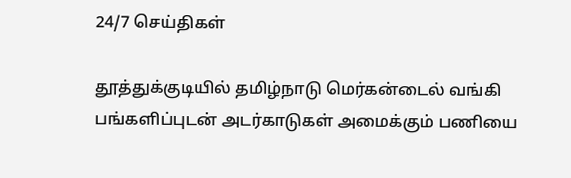24/7 செய்திகள்

தூத்துக்குடியில் தமிழ்நாடு மெர்கன்டைல் வங்கி பங்களிப்புடன் அடர்காடுகள் அமைக்கும் பணியை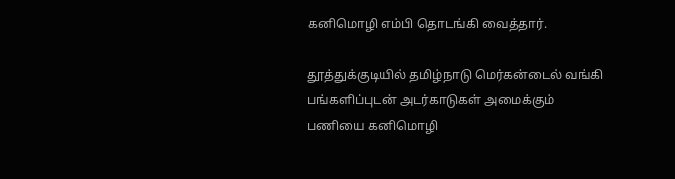கனிமொழி எம்பி தொடங்கி வைத்தார்.

தூத்துக்குடியில் தமிழ்நாடு மெர்கன்டைல் வங்கி பங்களிப்புடன் அடர்காடுகள் அமைக்கும் பணியை கனிமொழி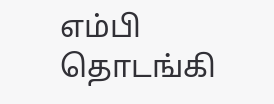எம்பி தொடங்கி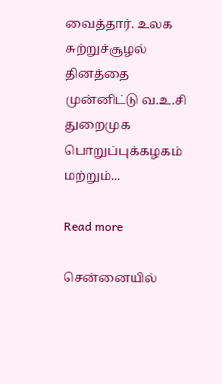வைத்தார். உலக சுற்றுச்சூழல் தினத்தை முன்னிட்டு வ.உ.சி துறைமுக பொறுப்புக்கழகம் மற்றும்...

Read more

சென்னையில்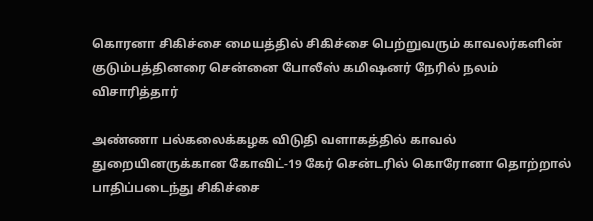கொரனா சிகிச்சை மையத்தில் சிகிச்சை பெற்றுவரும் காவலர்‌‌‌களின்‌‌‌ குடும்‌‌‌பத்‌‌‌தினரை சென்னை போலீஸ்‌‌‌ கமிஷனர்‌‌‌ நேரில்‌‌‌ நலம் விசாரித்‌‌‌தார்‌‌‌

அண்ணா பல்கலைக்கழக விடுதி வளாகத்தில் காவல் துறையினருக்கான கோவிட்-19 கேர் சென்டரில் கொரோனா தொற்றால் பாதிப்படைந்து சிகிச்சை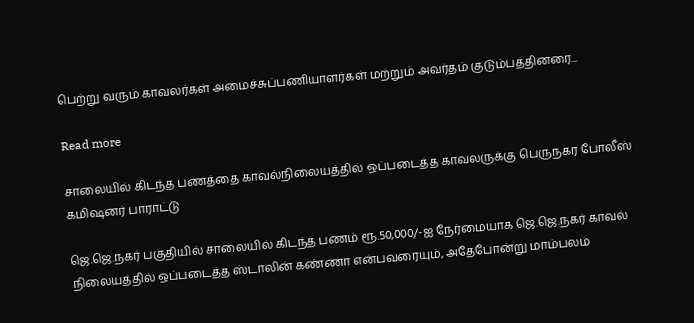பெற்று வரும் காவலர்‌‌‌கள்‌‌‌ அமைச்சுப்பணியாளர்கள் மற்றும் அவர்தம் குடும்பத்தினரை...

Read more

சாலையில் கிடந்த பணத்தை காவல்நிலையத்தில் ஒப்படைத்த காவலருக்கு பெருநகர போலீஸ் கமிஷனர் பாராட்டு

ஜெ.ஜெ.நகர் பகுதியில் சாலையில் கிடந்த பணம் ரூ.50,000/-ஐ நேர்மையாக ஜெ.ஜெ.நகர் காவல் நிலையத்தில் ஒப்படைத்த ஸ்டாலின் கண்ணா என்பவரையும், அதேபோன்று மாம்பலம்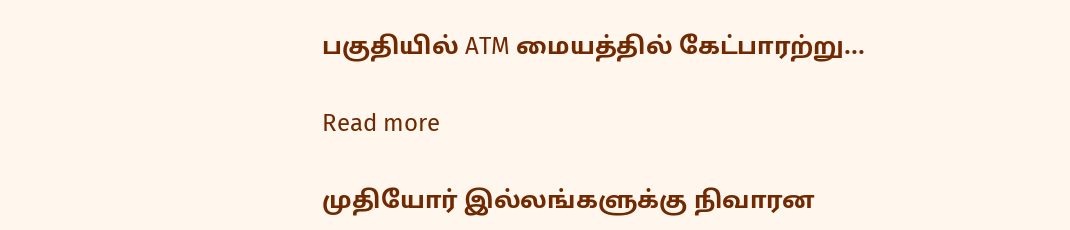பகுதியில் ATM மையத்தில் கேட்பாரற்று...

Read more

முதியோர் இல்லங்களுக்கு நிவாரன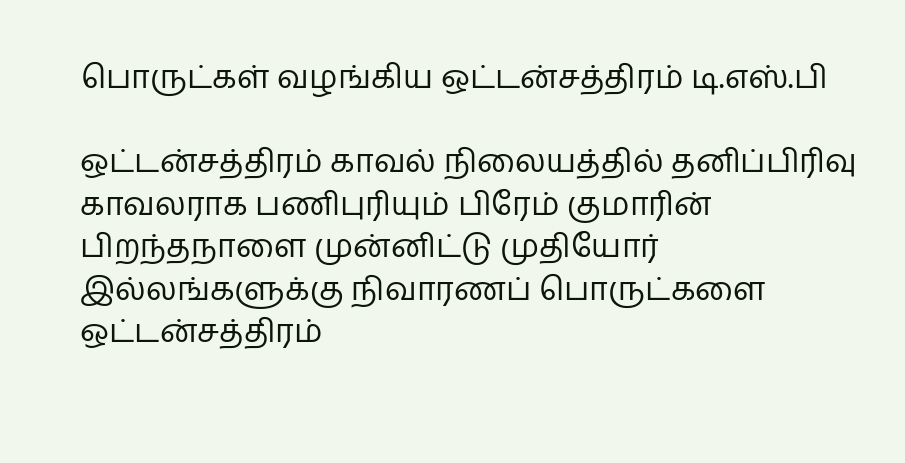பொருட்கள் வழங்கிய ஒட்டன்சத்திரம் டி.எஸ்‌.பி

ஒட்டன்சத்திரம் காவல் நிலையத்தில் தனிப்பிரிவு காவலராக பணிபுரியும் பிரேம் குமாரின்‌‌‌ பிறந்தநாளை முன்னிட்டு முதியோர் இல்லங்களுக்கு நிவாரணப் பொருட்களை ஒட்டன்சத்திரம்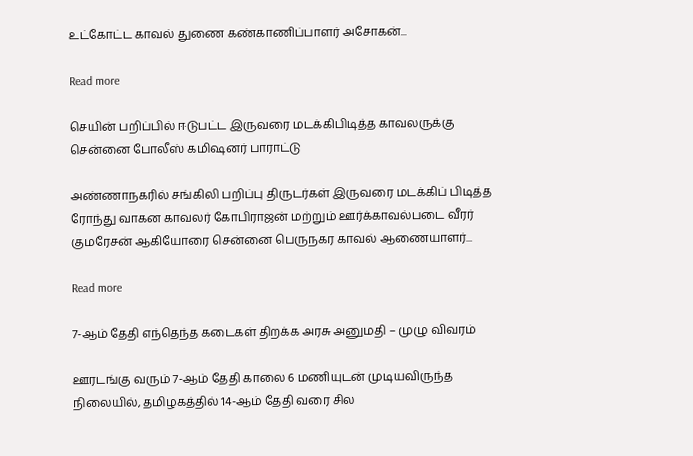உட்கோட்ட காவல் துணை கண்காணிப்பாளர் அசோகன்...

Read more

செயின் பறிப்பில் ஈடுபட்ட இருவரை மடக்கிபிடித்த காவலருக்கு சென்னை போலீஸ் கமிஷனர் பாராட்டு

அண்ணாநகரில் சங்கிலி பறிப்பு திருடர்கள் இருவரை மடக்கிப் பிடித்த ரோந்து வாகன காவலர் கோபிராஜன் மற்றும் ஊர்க்காவல்படை வீரர் குமரேசன் ஆகியோரை சென்னை பெருநகர காவல் ஆணையாளர்...

Read more

7-ஆம் தேதி எந்தெந்த கடைகள் திறக்க அரசு அனுமதி – முழு விவரம்

ஊரடங்கு வரும் 7-ஆம் தேதி காலை 6 மணியுடன் முடியவிருந்த நிலையில், தமிழகத்தில் 14-ஆம் தேதி வரை சில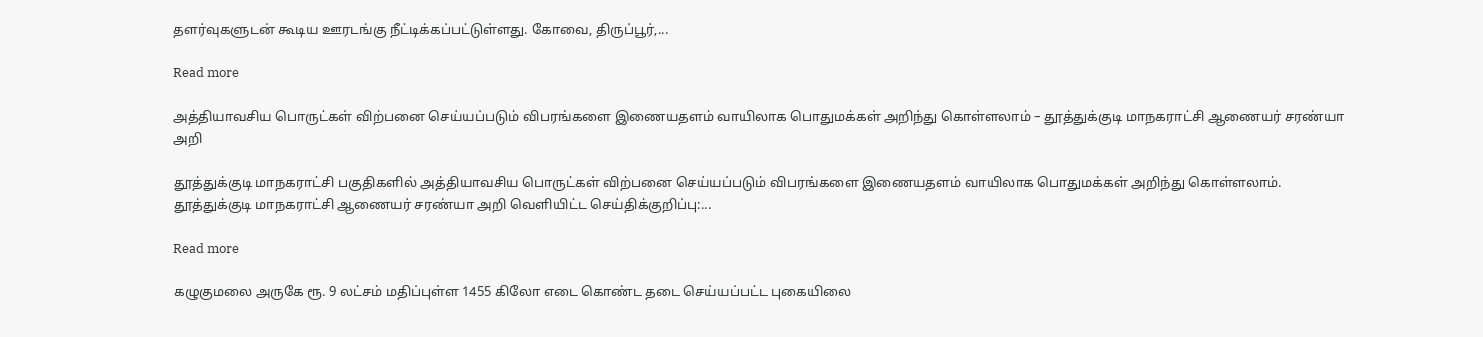தளர்வுகளுடன் கூடிய ஊரடங்கு நீட்டிக்கப்பட்டுள்ளது. கோவை, திருப்பூர்,...

Read more

அத்தியாவசிய பொருட்கள் விற்பனை செய்யப்படும் விபரங்களை இணையதளம் வாயிலாக பொதுமக்கள் அறிந்து கொள்ளலாம் – தூத்துக்குடி மாநகராட்சி ஆணையர் சரண்யா அறி

தூத்துக்குடி மாநகராட்சி பகுதிகளில் அத்தியாவசிய பொருட்கள் விற்பனை செய்யப்படும் விபரங்களை இணையதளம் வாயிலாக பொதுமக்கள் அறிந்து கொள்ளலாம். தூத்துக்குடி மாநகராட்சி ஆணையர் சரண்யா அறி வெளியிட்ட செய்திக்குறிப்பு:...

Read more

கழுகுமலை அருகே ரூ. 9 லட்சம் மதிப்புள்ள 1455 கிலோ எடை கொண்ட தடை செய்யப்பட்ட புகையிலை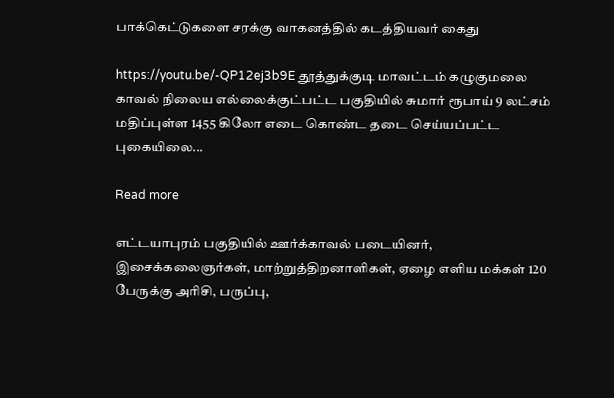பாக்கெட்டுகளை சரக்கு வாகனத்தில் கடத்தியவர் கைது

https://youtu.be/-QP12ej3b9E தூத்துக்குடி மாவட்டம் கழுகுமலை காவல் நிலைய எல்லைக்குட்பட்ட பகுதியில் சுமார் ரூபாய் 9 லட்சம் மதிப்புள்ள 1455 கிலோ எடை கொண்ட தடை செய்யப்பட்ட புகையிலை...

Read more

எட்டயாபுரம் பகுதியில் ஊர்க்காவல் படையினர், இசைக்கலைஞர்கள், மாற்றுத்திறனாளிகள், ஏழை எளிய மக்கள் 120 பேருக்கு அரிசி, பருப்பு,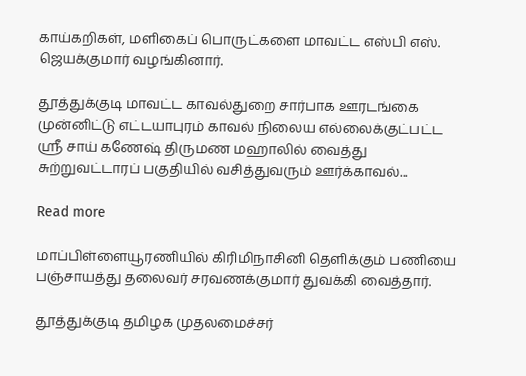காய்கறிகள், மளிகைப் பொருட்களை மாவட்ட எஸ்பி எஸ். ஜெயக்குமார் வழங்கினார்.

தூத்துக்குடி மாவட்ட காவல்துறை சார்பாக ஊரடங்கை முன்னிட்டு எட்டயாபுரம் காவல் நிலைய எல்லைக்குட்பட்ட ஸ்ரீ சாய் கணேஷ் திருமண மஹாலில் வைத்து சுற்றுவட்டாரப் பகுதியில் வசித்துவரும் ஊர்க்காவல்...

Read more

மாப்பிள்ளையூரணியில் கிரிமிநாசினி தெளிக்கும் பணியை பஞ்சாயத்து தலைவர் சரவணக்குமார் துவக்கி வைத்தார்.

தூத்துக்குடி தமிழக முதலமைச்சர்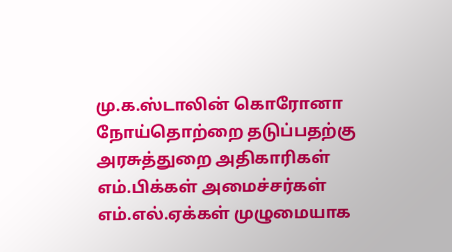மு.க.ஸ்டாலின் கொரோனா நோய்தொற்றை தடுப்பதற்கு அரசுத்துறை அதிகாரிகள் எம்.பிக்கள் அமைச்சர்கள் எம்.எல்.ஏக்கள் முழுமையாக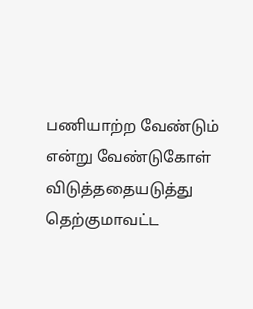பணியாற்ற வேண்டும் என்று வேண்டுகோள் விடுத்ததையடுத்து தெற்குமாவட்ட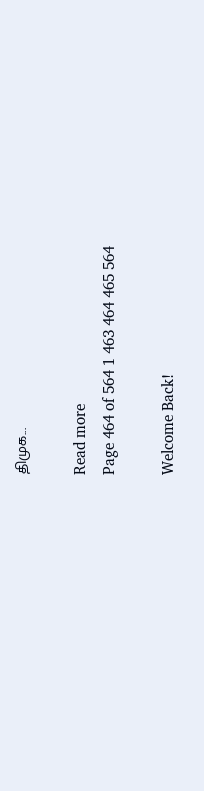திமுக...

Read more
Page 464 of 564 1 463 464 465 564

Welcome Back!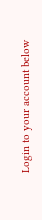Login to your account below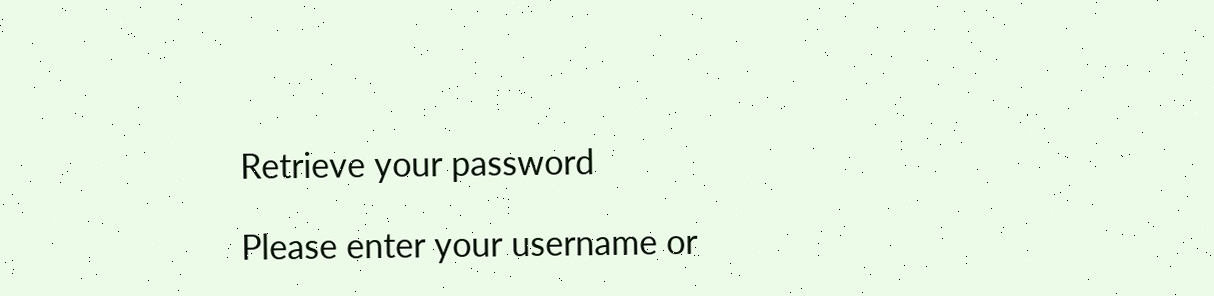Retrieve your password

Please enter your username or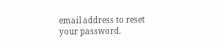email address to reset your password.